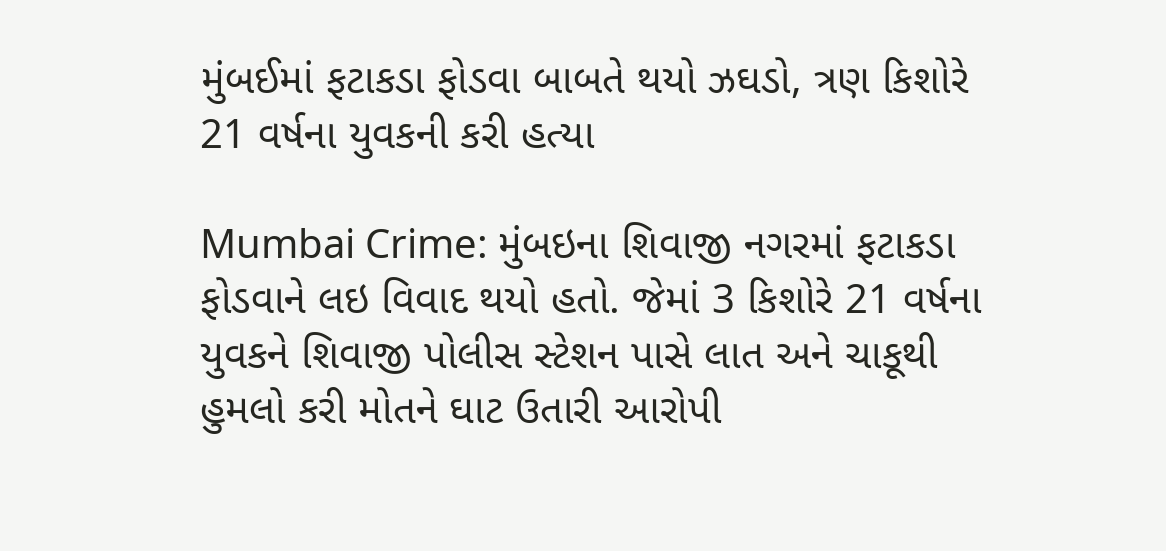મુંબઈમાં ફટાકડા ફોડવા બાબતે થયો ઝઘડો, ત્રણ કિશોરે 21 વર્ષના યુવકની કરી હત્યા

Mumbai Crime: મુંબઇના શિવાજી નગરમાં ફટાકડા ફોડવાને લઇ વિવાદ થયો હતો. જેમાં 3 કિશોરે 21 વર્ષના યુવકને શિવાજી પોલીસ સ્ટેશન પાસે લાત અને ચાકૂથી હુમલો કરી મોતને ઘાટ ઉતારી આરોપી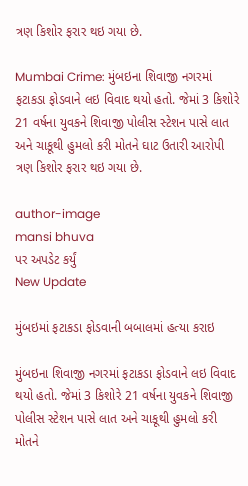ત્રણ કિશોર ફરાર થઇ ગયા છે.

Mumbai Crime: મુંબઇના શિવાજી નગરમાં ફટાકડા ફોડવાને લઇ વિવાદ થયો હતો. જેમાં 3 કિશોરે 21 વર્ષના યુવકને શિવાજી પોલીસ સ્ટેશન પાસે લાત અને ચાકૂથી હુમલો કરી મોતને ઘાટ ઉતારી આરોપી ત્રણ કિશોર ફરાર થઇ ગયા છે.

author-image
mansi bhuva
પર અપડેટ કર્યું
New Update

મુંબઇમાં ફટાકડા ફોડવાની બબાલમાં હત્યા કરાઇ

મુંબઇના શિવાજી નગરમાં ફટાકડા ફોડવાને લઇ વિવાદ થયો હતો. જેમાં 3 કિશોરે 21 વર્ષના યુવકને શિવાજી પોલીસ સ્ટેશન પાસે લાત અને ચાકૂથી હુમલો કરી મોતને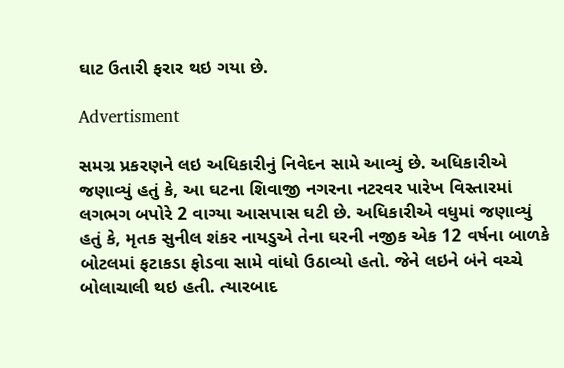ઘાટ ઉતારી ફરાર થઇ ગયા છે.

Advertisment

સમગ્ર પ્રકરણને લઇ અધિકારીનું નિવેદન સામે આવ્યું છે. અધિકારીએ જણાવ્યું હતું કે, આ ઘટના શિવાજી નગરના નટરવર પારેખ વિસ્તારમાં લગભગ બપોરે 2 વાગ્યા આસપાસ ઘટી છે. અધિકારીએ વધુમાં જણાવ્યું હતું કે, મૃતક સુનીલ શંકર નાયડુએ તેના ઘરની નજીક એક 12 વર્ષના બાળકે બોટલમાં ફટાકડા ફોડવા સામે વાંધો ઉઠાવ્યો હતો. જેને લઇને બંને વચ્ચે બોલાચાલી થઇ હતી. ત્યારબાદ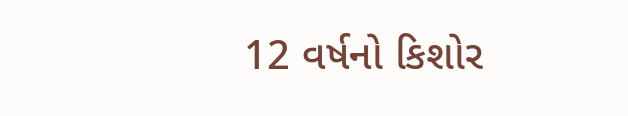12 વર્ષનો કિશોર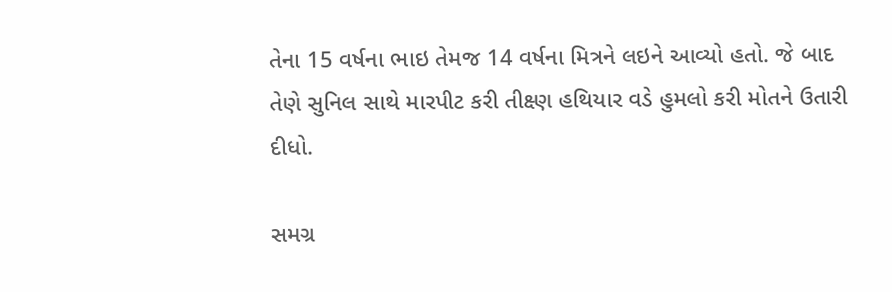તેના 15 વર્ષના ભાઇ તેમજ 14 વર્ષના મિત્રને લઇને આવ્યો હતો. જે બાદ તેણે સુનિલ સાથે મારપીટ કરી તીક્ષ્ણ હથિયાર વડે હુમલો કરી મોતને ઉતારી દીધો.

સમગ્ર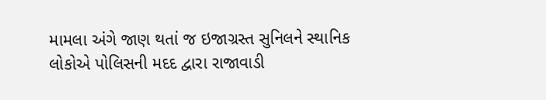મામલા અંગે જાણ થતાં જ ઇજાગ્રસ્ત સુનિલને સ્થાનિક લોકોએ પોલિસની મદદ દ્વારા રાજાવાડી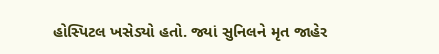હોસ્પિટલ ખસેડ્યો હતો. જ્યાં સુનિલને મૃત જાહેર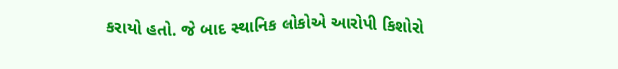કરાયો હતો. જે બાદ સ્થાનિક લોકોએ આરોપી કિશોરો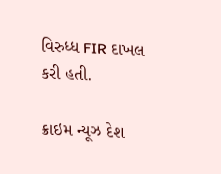વિરુધ્ધ FIR દાખલ કરી હતી.

ક્રાઇમ ન્યૂઝ દેશ